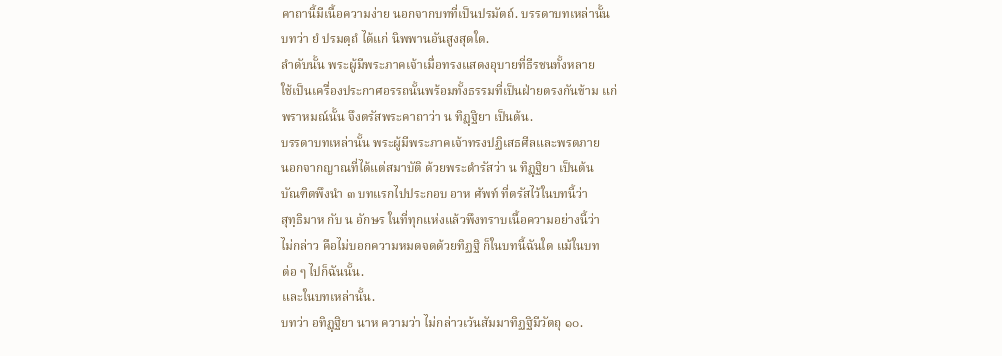คาถานี้มีเนื้อความง่าย นอกจากบทที่เป็นปรมัตถ์. บรรดาบทเหล่านั้น
บทว่า ยํ ปรมตฺถํ ได้แก่ นิพพานอันสูงสุดใด.
ลำดับนั้น พระผู้มีพระภาคเจ้าเมื่อทรงแสดงอุบายที่ธีรชนทั้งหลาย
ใช้เป็นเครื่องประกาศอรรถนั้นพร้อมทั้งธรรมที่เป็นฝ่ายตรงกันข้าม แก่
พราหมณ์นั้น จึงตรัสพระคาถาว่า น ทิฏฺฐิยา เป็นต้น.
บรรดาบทเหล่านั้น พระผู้มีพระภาคเจ้าทรงปฏิเสธศีลและพรตภาย
นอกจากญาณที่ได้แต่สมาบัติ ด้วยพระดำรัสว่า น ทิฏฺฐิยา เป็นต้น
บัณฑิตพึงนำ ๓ บทแรกไปประกอบ อาห ศัพท์ ที่ตรัสไว้ในบทนี้ว่า
สุทฺธิมาห กับ น อักษร ในที่ทุกแห่งแล้วพึงทราบเนื้อความอย่างนี้ว่า
ไม่กล่าว คือไม่บอกความหมดจดด้วยทิฏฐิ ก็ในบทนี้ฉันใด แม้ในบท
ต่อ ๆ ไปก็ฉันนั้น.
และในบทเหล่านั้น.
บทว่า อทิฏฺฐิยา นาห ความว่า ไม่กล่าวเว้นสัมมาทิฏฐิมีวัตถุ ๑๐.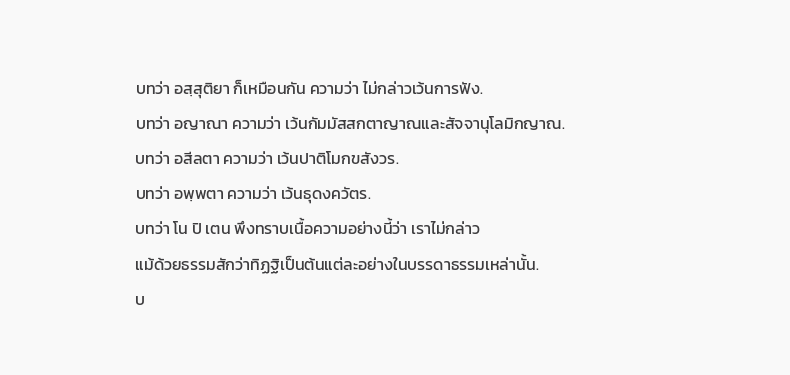บทว่า อสฺสุติยา ก็เหมือนกัน ความว่า ไม่กล่าวเว้นการฟัง.
บทว่า อญาณา ความว่า เว้นกัมมัสสกตาญาณและสัจจานุโลมิกญาณ.
บทว่า อสีลตา ความว่า เว้นปาติโมกขสังวร.
บทว่า อพฺพตา ความว่า เว้นธุดงควัตร.
บทว่า โน ปิ เตน พึงทราบเนื้อความอย่างนี้ว่า เราไม่กล่าว
แม้ด้วยธรรมสักว่าทิฏฐิเป็นต้นแต่ละอย่างในบรรดาธรรมเหล่านั้น.
บ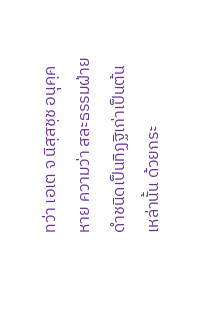ทว่า เอเต จ นิสฺสชฺช อนุคฺคหาย ความว่า สละธรรมฝ่าย
ดำชนิดเป็นทิฏฐิเก่าเป็นต้นเหล่านั้น ด้วยกระ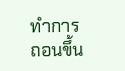ทำการถอนขึ้น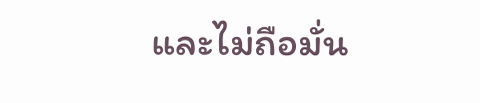และไม่ถือมั่น